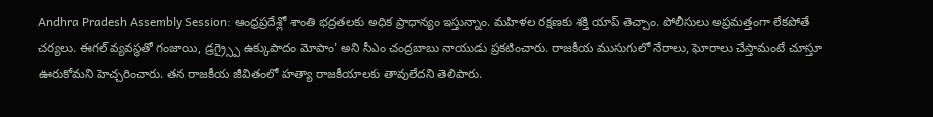Andhra Pradesh Assembly Session: ఆంధ్రప్రదేశ్లో శాంతి భద్రతలకు అధిక ప్రాధాన్యం ఇస్తున్నాం. మహిళల రక్షణకు శక్తి యాప్ తెచ్చాం. పోలీసులు అప్రమత్తంగా లేకపోతే చర్యలు. ఈగల్ వ్యవస్థతో గంజాయి, డ్రగ్ర్స్పై ఉక్కుపాదం మోపాం' అని సీఎం చంద్రబాబు నాయుడు ప్రకటించారు. రాజకీయ ముసుగులో నేరాలు, ఘోరాలు చేస్తామంటే చూస్తూ ఊరుకోమని హెచ్చరించారు. తన రాజకీయ జీవితంలో హత్యా రాజకీయాలకు తావులేదని తెలిపారు.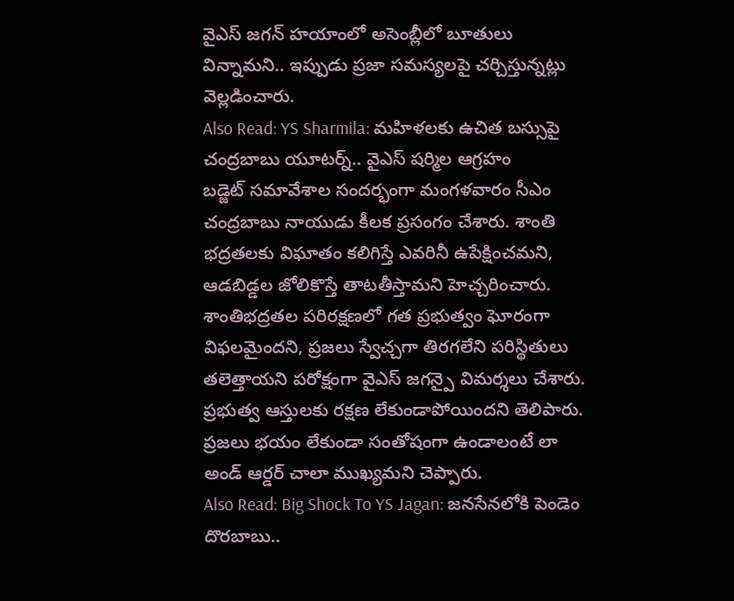వైఎస్ జగన్ హయాంలో అసెంబ్లీలో బూతులు విన్నామని.. ఇప్పుడు ప్రజా సమస్యలపై చర్చిస్తున్నట్లు వెల్లడించారు.
Also Read: YS Sharmila: మహిళలకు ఉచిత బస్సుపై చంద్రబాబు యూటర్న్.. వైఎస్ షర్మిల ఆగ్రహం
బడ్జెట్ సమావేశాల సందర్భంగా మంగళవారం సీఎం చంద్రబాబు నాయుడు కీలక ప్రసంగం చేశారు. శాంతి భద్రతలకు విఘాతం కలిగిస్తే ఎవరినీ ఉపేక్షించమని, ఆడబిడ్డల జోలికొస్తే తాటతీస్తామని హెచ్చరించారు. శాంతిభద్రతల పరిరక్షణలో గత ప్రభుత్వం ఘోరంగా విఫలమైందని, ప్రజలు స్వేచ్చగా తిరగలేని పరిస్థితులు తలెత్తాయని పరోక్షంగా వైఎస్ జగన్పై విమర్శలు చేశారు. ప్రభుత్వ ఆస్తులకు రక్షణ లేకుండాపోయిందని తెలిపారు. ప్రజలు భయం లేకుండా సంతోషంగా ఉండాలంటే లా అండ్ ఆర్డర్ చాలా ముఖ్యమని చెప్పారు.
Also Read: Big Shock To YS Jagan: జనసేనలోకి పెండెం దొరబాబు..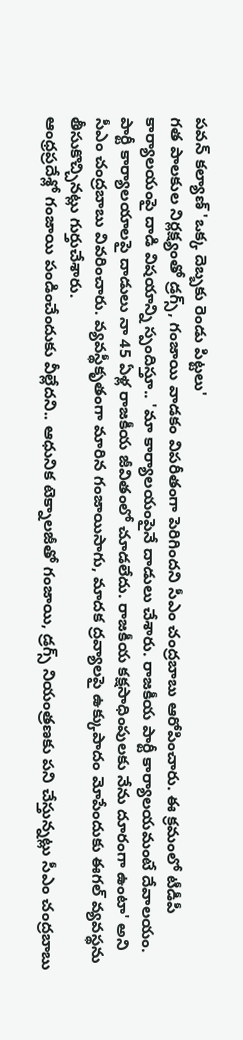పవన్ కల్యాణ్ 'ఒక్క దెబ్బకు రెండు పిట్టలు'
గత పాలకుల నిర్లక్ష్యంతో డ్రగ్స్, గంజాయి వాడకం విపరీతంగా పెరిగిందని సీఎం చంద్రబాబు ఆరోపించారు. ఈ క్రమంలో టీడీపీ కార్యాలయంపై దాడి విషయాన్ని స్పందిస్తూ.. 'మా కార్యాలయంపైనే దాడులు చేశారు. రాజకీయ పార్టీ కార్యాలయమంటే దేవాలయం. పార్టీ కార్యాలయాలపై దాడులు నా 45 ఏళ్ల రాజకీయ జీవితంలో చూడలేదు. రాజకీయ కక్షసాధింపులకు నేను దూరంగా ఉంటా' అని సీఎం చంద్రబాబు వివరించారు. వ్యవస్థీకృతంగా మారిన గంజాయిసాగు, మాదక ద్రవ్యాలపై ఉక్కుపాదం మోపేందుకు ఈగల్ వ్యవస్థను తీసుకొచ్చినట్లు గుర్తుచేశారు.
ఆంధ్రప్రదేశ్లో గంజాయి పండించేందుకు వీల్లేదని.. ఆధునిక టెక్నాలజీతో గంజాయి, డ్రగ్స్ నియంత్రణకు పని చేస్తున్నట్లు సీఎం చంద్రబాబు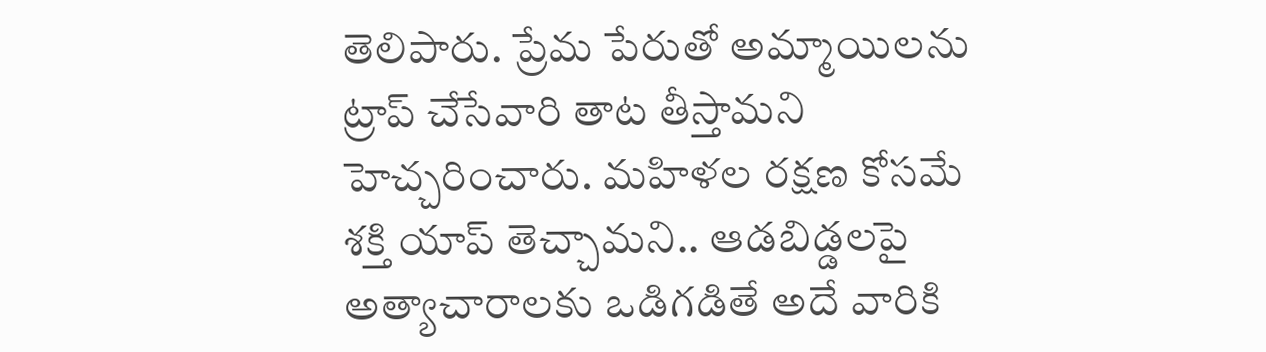తెలిపారు. ప్రేమ పేరుతో అమ్మాయిలను ట్రాప్ చేసేవారి తాట తీస్తామని హెచ్చరించారు. మహిళల రక్షణ కోసమే శక్తి యాప్ తెచ్చామని.. ఆడబిడ్డలపై అత్యాచారాలకు ఒడిగడితే అదే వారికి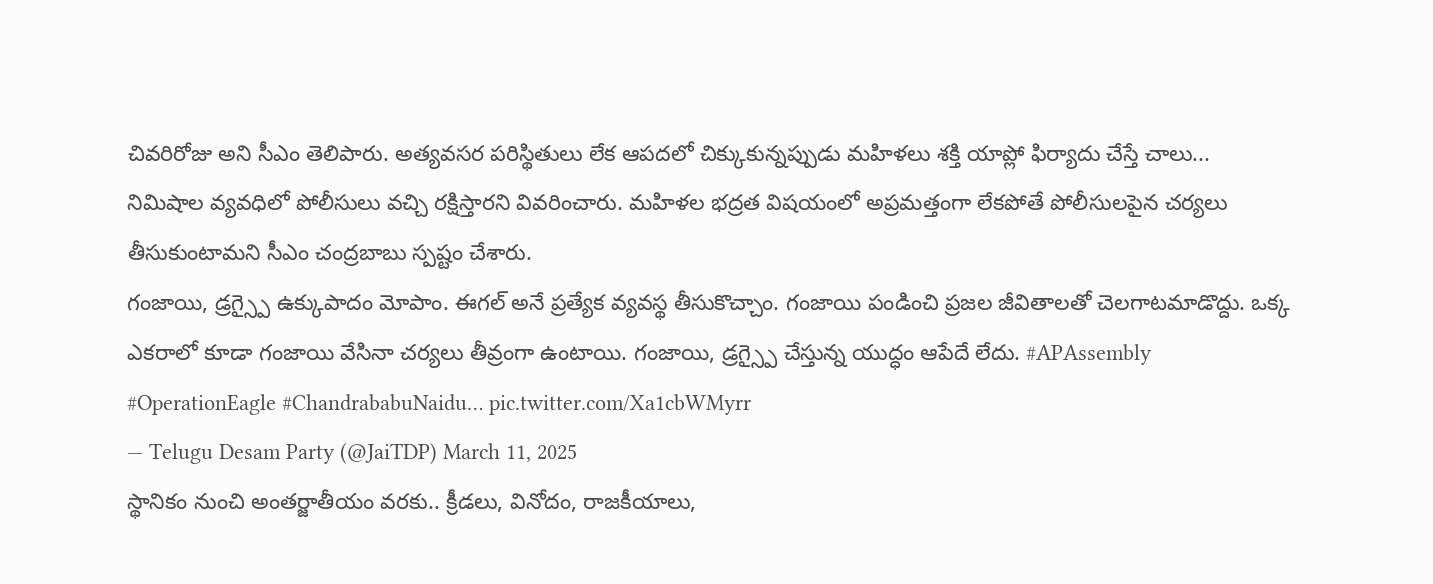చివరిరోజు అని సీఎం తెలిపారు. అత్యవసర పరిస్థితులు లేక ఆపదలో చిక్కుకున్నప్పుడు మహిళలు శక్తి యాప్లో ఫిర్యాదు చేస్తే చాలు... నిమిషాల వ్యవధిలో పోలీసులు వచ్చి రక్షిస్తారని వివరించారు. మహిళల భద్రత విషయంలో అప్రమత్తంగా లేకపోతే పోలీసులపైన చర్యలు తీసుకుంటామని సీఎం చంద్రబాబు స్పష్టం చేశారు.
గంజాయి, డ్రగ్స్పై ఉక్కుపాదం మోపాం. ఈగల్ అనే ప్రత్యేక వ్యవస్థ తీసుకొచ్చాం. గంజాయి పండించి ప్రజల జీవితాలతో చెలగాటమాడొద్దు. ఒక్క ఎకరాలో కూడా గంజాయి వేసినా చర్యలు తీవ్రంగా ఉంటాయి. గంజాయి, డ్రగ్స్పై చేస్తున్న యుద్ధం ఆపేదే లేదు. #APAssembly #OperationEagle #ChandrababuNaidu… pic.twitter.com/Xa1cbWMyrr
— Telugu Desam Party (@JaiTDP) March 11, 2025
స్థానికం నుంచి అంతర్జాతీయం వరకు.. క్రీడలు, వినోదం, రాజకీయాలు,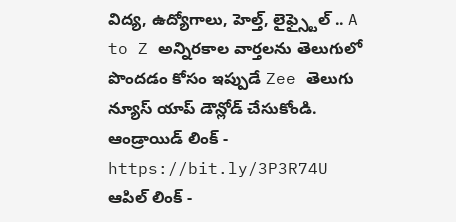విద్య, ఉద్యోగాలు, హెల్త్, లైఫ్స్టైల్ .. A to Z అన్నిరకాల వార్తలను తెలుగులో పొందడం కోసం ఇప్పుడే Zee తెలుగు న్యూస్ యాప్ డౌన్లోడ్ చేసుకోండి.
ఆండ్రాయిడ్ లింక్ - https://bit.ly/3P3R74U
ఆపిల్ లింక్ -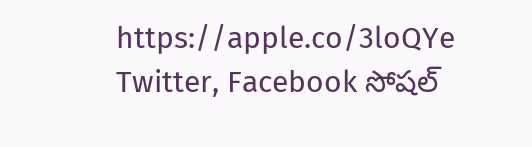https://apple.co/3loQYe
Twitter, Facebook సోషల్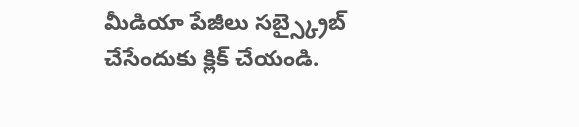మీడియా పేజీలు సబ్స్క్రైబ్ చేసేందుకు క్లిక్ చేయండి.